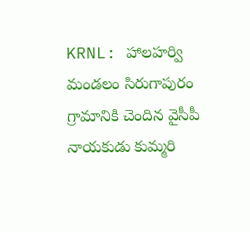KRNL: హాలహర్వి మండలం సిరుగాపురం గ్రామానికి చెందిన వైసీపీ నాయకుడు కుమ్మరి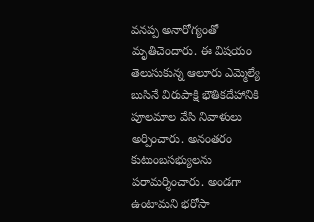వనప్ప అనారోగ్యంతో మృతిచెందారు. ఈ విషయం తెలుసుకున్న ఆలూరు ఎమ్మెల్యే బుసినే విరుపాక్షి భౌతికదేహానికి పూలమాల వేసి నివాళులు అర్పించారు. అనంతరం కుటుంబసభ్యులను పరామర్శించారు. అండగా ఉంటామని భరోసా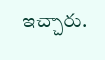ఇచ్చారు.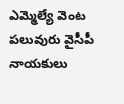ఎమ్మెల్యే వెంట పలువురు వైసీపీ నాయకులు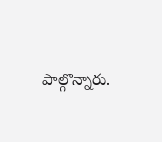పాల్గొన్నారు.